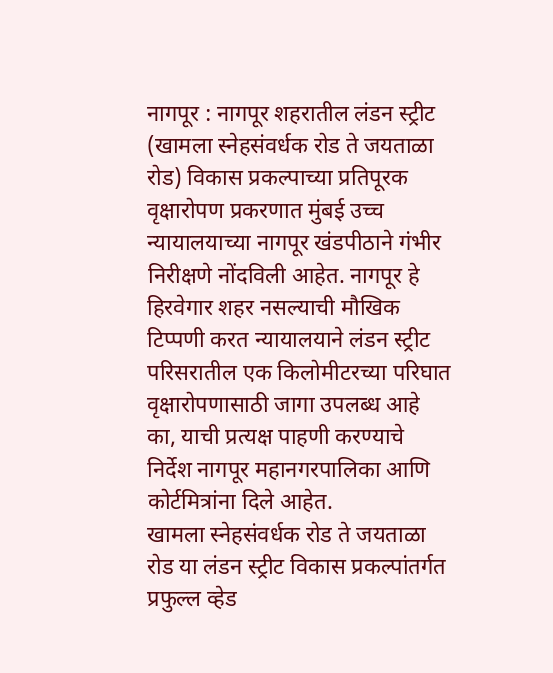नागपूर : नागपूर शहरातील लंडन स्ट्रीट (खामला स्नेहसंवर्धक रोड ते जयताळा रोड) विकास प्रकल्पाच्या प्रतिपूरक वृक्षारोपण प्रकरणात मुंबई उच्च न्यायालयाच्या नागपूर खंडपीठाने गंभीर निरीक्षणे नोंदविली आहेत. नागपूर हे हिरवेगार शहर नसल्याची मौखिक टिप्पणी करत न्यायालयाने लंडन स्ट्रीट परिसरातील एक किलोमीटरच्या परिघात वृक्षारोपणासाठी जागा उपलब्ध आहे का, याची प्रत्यक्ष पाहणी करण्याचे निर्देश नागपूर महानगरपालिका आणि कोर्टमित्रांना दिले आहेत.
खामला स्नेहसंवर्धक रोड ते जयताळा रोड या लंडन स्ट्रीट विकास प्रकल्पांतर्गत प्रफुल्ल व्हेड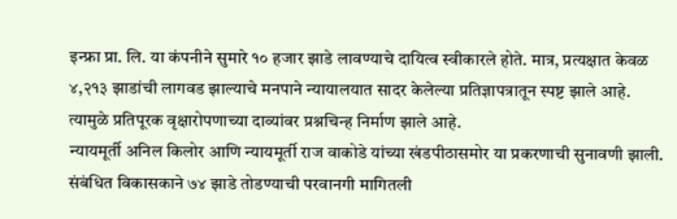इन्फ्रा प्रा. लि. या कंपनीने सुमारे १० हजार झाडे लावण्याचे दायित्व स्वीकारले होते. मात्र, प्रत्यक्षात केवळ ४,२१३ झाडांची लागवड झाल्याचे मनपाने न्यायालयात सादर केलेल्या प्रतिज्ञापत्रातून स्पष्ट झाले आहे. त्यामुळे प्रतिपूरक वृक्षारोपणाच्या दाव्यांवर प्रश्नचिन्ह निर्माण झाले आहे.
न्यायमूर्ती अनिल किलोर आणि न्यायमूर्ती राज वाकोडे यांच्या खंडपीठासमोर या प्रकरणाची सुनावणी झाली. संबंधित विकासकाने ७४ झाडे तोडण्याची परवानगी मागितली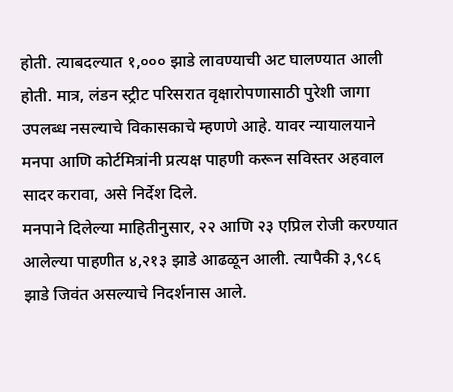होती. त्याबदल्यात १,००० झाडे लावण्याची अट घालण्यात आली होती. मात्र, लंडन स्ट्रीट परिसरात वृक्षारोपणासाठी पुरेशी जागा उपलब्ध नसल्याचे विकासकाचे म्हणणे आहे. यावर न्यायालयाने मनपा आणि कोर्टमित्रांनी प्रत्यक्ष पाहणी करून सविस्तर अहवाल सादर करावा, असे निर्देश दिले.
मनपाने दिलेल्या माहितीनुसार, २२ आणि २३ एप्रिल रोजी करण्यात आलेल्या पाहणीत ४,२१३ झाडे आढळून आली. त्यापैकी ३,९८६ झाडे जिवंत असल्याचे निदर्शनास आले.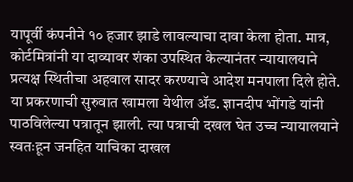यापूर्वी कंपनीने १० हजार झाडे लावल्याचा दावा केला होता. मात्र, कोर्टमित्रांनी या दाव्यावर शंका उपस्थित केल्यानंतर न्यायालयाने प्रत्यक्ष स्थितीचा अहवाल सादर करण्याचे आदेश मनपाला दिले होते. या प्रकरणाची सुरुवात खामला येथील ॲड. ज्ञानदीप भोंगडे यांनी पाठविलेल्या पत्रातून झाली. त्या पत्राची दखल घेत उच्च न्यायालयाने स्वतःहून जनहित याचिका दाखल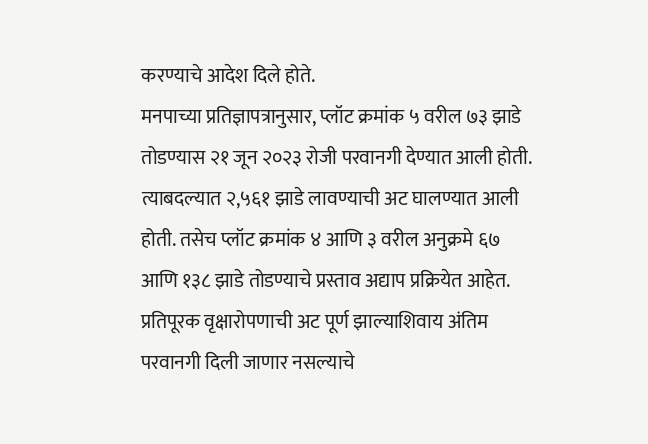करण्याचे आदेश दिले होते.
मनपाच्या प्रतिज्ञापत्रानुसार, प्लॉट क्रमांक ५ वरील ७३ झाडे तोडण्यास २१ जून २०२३ रोजी परवानगी देण्यात आली होती. त्याबदल्यात २,५६१ झाडे लावण्याची अट घालण्यात आली होती. तसेच प्लॉट क्रमांक ४ आणि ३ वरील अनुक्रमे ६७ आणि १३८ झाडे तोडण्याचे प्रस्ताव अद्याप प्रक्रियेत आहेत. प्रतिपूरक वृक्षारोपणाची अट पूर्ण झाल्याशिवाय अंतिम परवानगी दिली जाणार नसल्याचे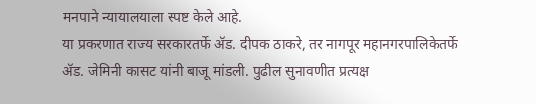मनपाने न्यायालयाला स्पष्ट केले आहे.
या प्रकरणात राज्य सरकारतर्फे ॲड. दीपक ठाकरे, तर नागपूर महानगरपालिकेतर्फे ॲड. जेमिनी कासट यांनी बाजू मांडली. पुढील सुनावणीत प्रत्यक्ष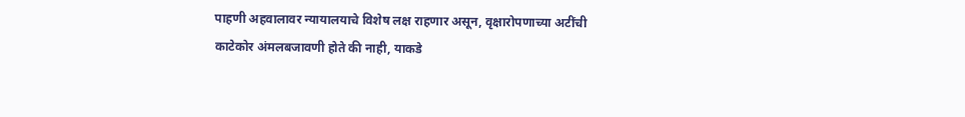पाहणी अहवालावर न्यायालयाचे विशेष लक्ष राहणार असून, वृक्षारोपणाच्या अटींची काटेकोर अंमलबजावणी होते की नाही, याकडे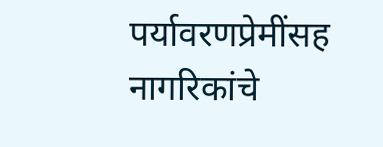पर्यावरणप्रेमींसह नागरिकांचे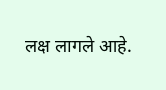लक्ष लागले आहे.